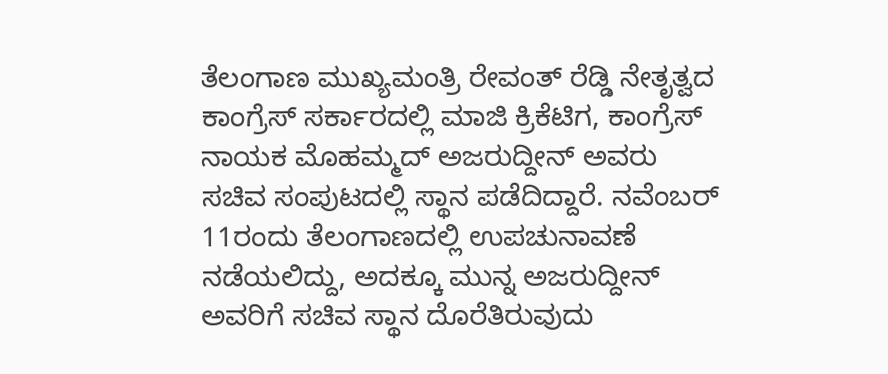ತೆಲಂಗಾಣ ಮುಖ್ಯಮಂತ್ರಿ ರೇವಂತ್ ರೆಡ್ಡಿ ನೇತೃತ್ವದ ಕಾಂಗ್ರೆಸ್ ಸರ್ಕಾರದಲ್ಲಿ ಮಾಜಿ ಕ್ರಿಕೆಟಿಗ, ಕಾಂಗ್ರೆಸ್ ನಾಯಕ ಮೊಹಮ್ಮದ್ ಅಜರುದ್ದೀನ್ ಅವರು ಸಚಿವ ಸಂಪುಟದಲ್ಲಿ ಸ್ಥಾನ ಪಡೆದಿದ್ದಾರೆ. ನವೆಂಬರ್ 11ರಂದು ತೆಲಂಗಾಣದಲ್ಲಿ ಉಪಚುನಾವಣೆ ನಡೆಯಲಿದ್ದು, ಅದಕ್ಕೂ ಮುನ್ನ ಅಜರುದ್ದೀನ್ ಅವರಿಗೆ ಸಚಿವ ಸ್ಥಾನ ದೊರೆತಿರುವುದು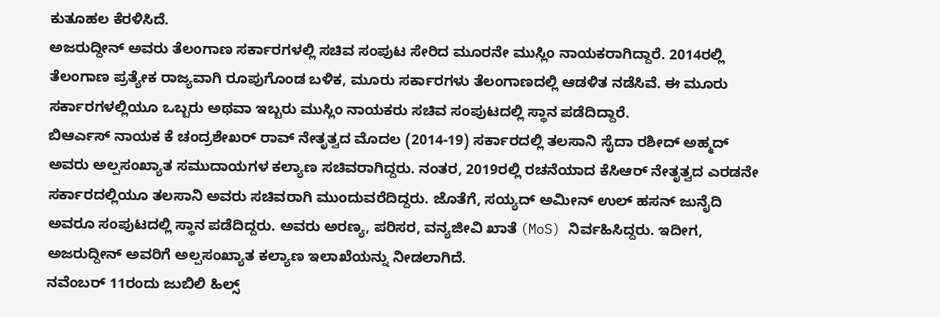ಕುತೂಹಲ ಕೆರಳಿಸಿದೆ.
ಅಜರುದ್ದೀನ್ ಅವರು ತೆಲಂಗಾಣ ಸರ್ಕಾರಗಳಲ್ಲಿ ಸಚಿವ ಸಂಪುಟ ಸೇರಿದ ಮೂರನೇ ಮುಸ್ಲಿಂ ನಾಯಕರಾಗಿದ್ದಾರೆ. 2014ರಲ್ಲಿ ತೆಲಂಗಾಣ ಪ್ರತ್ಯೇಕ ರಾಜ್ಯವಾಗಿ ರೂಪುಗೊಂಡ ಬಳಿಕ, ಮೂರು ಸರ್ಕಾರಗಳು ತೆಲಂಗಾಣದಲ್ಲಿ ಆಡಳಿತ ನಡೆಸಿವೆ. ಈ ಮೂರು ಸರ್ಕಾರಗಳಲ್ಲಿಯೂ ಒಬ್ಬರು ಅಥವಾ ಇಬ್ಬರು ಮುಸ್ಲಿಂ ನಾಯಕರು ಸಚಿವ ಸಂಪುಟದಲ್ಲಿ ಸ್ಥಾನ ಪಡೆದಿದ್ದಾರೆ.
ಬಿಆರ್ಎಸ್ ನಾಯಕ ಕೆ ಚಂದ್ರಶೇಖರ್ ರಾವ್ ನೇತೃತ್ವದ ಮೊದಲ (2014-19) ಸರ್ಕಾರದಲ್ಲಿ ತಲಸಾನಿ ಸೈದಾ ರಶೀದ್ ಅಹ್ಮದ್ ಅವರು ಅಲ್ಪಸಂಖ್ಯಾತ ಸಮುದಾಯಗಳ ಕಲ್ಯಾಣ ಸಚಿವರಾಗಿದ್ದರು. ನಂತರ, 2019ರಲ್ಲಿ ರಚನೆಯಾದ ಕೆಸಿಆರ್ ನೇತೃತ್ವದ ಎರಡನೇ ಸರ್ಕಾರದಲ್ಲಿಯೂ ತಲಸಾನಿ ಅವರು ಸಚಿವರಾಗಿ ಮುಂದುವರೆದಿದ್ದರು. ಜೊತೆಗೆ, ಸಯ್ಯದ್ ಅಮೀನ್ ಉಲ್ ಹಸನ್ ಜುನೈದಿ ಅವರೂ ಸಂಪುಟದಲ್ಲಿ ಸ್ಥಾನ ಪಡೆದಿದ್ದರು. ಅವರು ಅರಣ್ಯ, ಪರಿಸರ, ವನ್ಯಜೀವಿ ಖಾತೆ (MoS) ನಿರ್ವಹಿಸಿದ್ದರು. ಇದೀಗ, ಅಜರುದ್ದೀನ್ ಅವರಿಗೆ ಅಲ್ಪಸಂಖ್ಯಾತ ಕಲ್ಯಾಣ ಇಲಾಖೆಯನ್ನು ನೀಡಲಾಗಿದೆ.
ನವೆಂಬರ್ 11ರಂದು ಜುಬಿಲಿ ಹಿಲ್ಸ್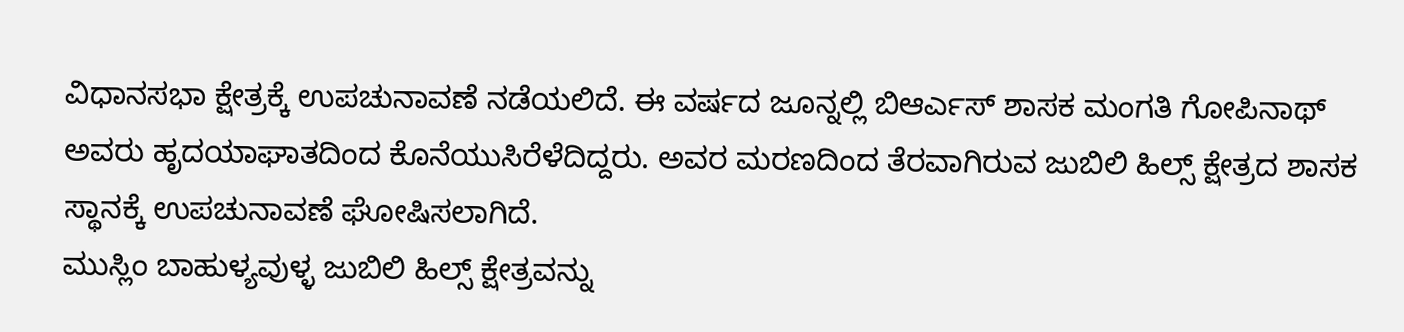ವಿಧಾನಸಭಾ ಕ್ಷೇತ್ರಕ್ಕೆ ಉಪಚುನಾವಣೆ ನಡೆಯಲಿದೆ. ಈ ವರ್ಷದ ಜೂನ್ನಲ್ಲಿ ಬಿಆರ್ಎಸ್ ಶಾಸಕ ಮಂಗತಿ ಗೋಪಿನಾಥ್ ಅವರು ಹೃದಯಾಘಾತದಿಂದ ಕೊನೆಯುಸಿರೆಳೆದಿದ್ದರು. ಅವರ ಮರಣದಿಂದ ತೆರವಾಗಿರುವ ಜುಬಿಲಿ ಹಿಲ್ಸ್ ಕ್ಷೇತ್ರದ ಶಾಸಕ ಸ್ಥಾನಕ್ಕೆ ಉಪಚುನಾವಣೆ ಘೋಷಿಸಲಾಗಿದೆ.
ಮುಸ್ಲಿಂ ಬಾಹುಳ್ಯವುಳ್ಳ ಜುಬಿಲಿ ಹಿಲ್ಸ್ ಕ್ಷೇತ್ರವನ್ನು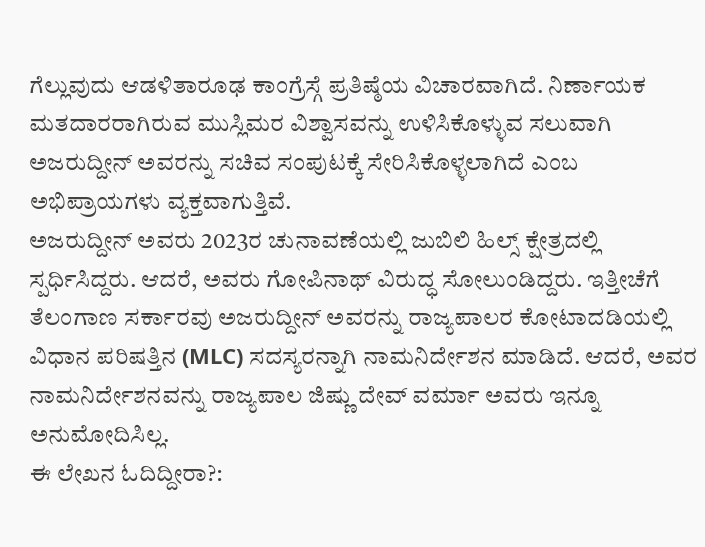ಗೆಲ್ಲುವುದು ಆಡಳಿತಾರೂಢ ಕಾಂಗ್ರೆಸ್ಗೆ ಪ್ರತಿಷ್ಠೆಯ ವಿಚಾರವಾಗಿದೆ. ನಿರ್ಣಾಯಕ ಮತದಾರರಾಗಿರುವ ಮುಸ್ಲಿಮರ ವಿಶ್ವಾಸವನ್ನು ಉಳಿಸಿಕೊಳ್ಳುವ ಸಲುವಾಗಿ ಅಜರುದ್ದೀನ್ ಅವರನ್ನು ಸಚಿವ ಸಂಪುಟಕ್ಕೆ ಸೇರಿಸಿಕೊಳ್ಳಲಾಗಿದೆ ಎಂಬ ಅಭಿಪ್ರಾಯಗಳು ವ್ಯಕ್ತವಾಗುತ್ತಿವೆ.
ಅಜರುದ್ದೀನ್ ಅವರು 2023ರ ಚುನಾವಣೆಯಲ್ಲಿ ಜುಬಿಲಿ ಹಿಲ್ಸ್ ಕ್ಷೇತ್ರದಲ್ಲಿ ಸ್ಪರ್ಧಿಸಿದ್ದರು. ಆದರೆ, ಅವರು ಗೋಪಿನಾಥ್ ವಿರುದ್ಧ ಸೋಲುಂಡಿದ್ದರು. ಇತ್ತೀಚೆಗೆ ತೆಲಂಗಾಣ ಸರ್ಕಾರವು ಅಜರುದ್ದೀನ್ ಅವರನ್ನು ರಾಜ್ಯಪಾಲರ ಕೋಟಾದಡಿಯಲ್ಲಿ ವಿಧಾನ ಪರಿಷತ್ತಿನ (MLC) ಸದಸ್ಯರನ್ನಾಗಿ ನಾಮನಿರ್ದೇಶನ ಮಾಡಿದೆ. ಆದರೆ, ಅವರ ನಾಮನಿರ್ದೇಶನವನ್ನು ರಾಜ್ಯಪಾಲ ಜಿಷ್ಣು ದೇವ್ ವರ್ಮಾ ಅವರು ಇನ್ನೂ ಅನುಮೋದಿಸಿಲ್ಲ.
ಈ ಲೇಖನ ಓದಿದ್ದೀರಾ?: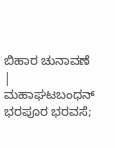ಬಿಹಾರ ಚುನಾವಣೆ | ಮಹಾಘಟಬಂಧನ್ ಭರಪೂರ ಭರವಸೆ;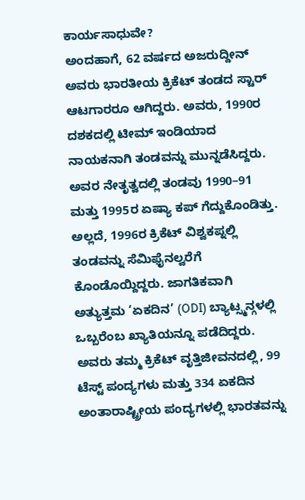ಕಾರ್ಯಸಾಧುವೇ?
ಅಂದಹಾಗೆ, 62 ವರ್ಷದ ಅಜರುದ್ದೀನ್ ಅವರು ಭಾರತೀಯ ಕ್ರಿಕೆಟ್ ತಂಡದ ಸ್ಟಾರ್ ಆಟಗಾರರೂ ಆಗಿದ್ದರು. ಅವರು, 1990ರ ದಶಕದಲ್ಲಿ ಟೀಮ್ ಇಂಡಿಯಾದ ನಾಯಕನಾಗಿ ತಂಡವನ್ನು ಮುನ್ನಡೆಸಿದ್ದರು. ಅವರ ನೇತೃತ್ವದಲ್ಲಿ ತಂಡವು 1990–91 ಮತ್ತು 1995ರ ಏಷ್ಯಾ ಕಪ್ ಗೆದ್ದುಕೊಂಡಿತ್ತು. ಅಲ್ಲದೆ, 1996ರ ಕ್ರಿಕೆಟ್ ವಿಶ್ವಕಪ್ನಲ್ಲಿ ತಂಡವನ್ನು ಸೆಮಿಫೈನಲ್ವರೆಗೆ ಕೊಂಡೊಯ್ದಿದ್ದರು. ಜಾಗತಿಕವಾಗಿ ಅತ್ಯುತ್ತಮ ‘ಏಕದಿನ’ (ODI) ಬ್ಯಾಟ್ಸ್ಮನ್ಗಳಲ್ಲಿ ಒಬ್ಬರೆಂಬ ಖ್ಯಾತಿಯನ್ನೂ ಪಡೆದಿದ್ದರು. ಅವರು ತಮ್ಮ ಕ್ರಿಕೆಟ್ ವೃತ್ತಿಜೀವನದಲ್ಲಿ, 99 ಟೆಸ್ಟ್ ಪಂದ್ಯಗಳು ಮತ್ತು 334 ಏಕದಿನ ಅಂತಾರಾಷ್ಟ್ರೀಯ ಪಂದ್ಯಗಳಲ್ಲಿ ಭಾರತವನ್ನು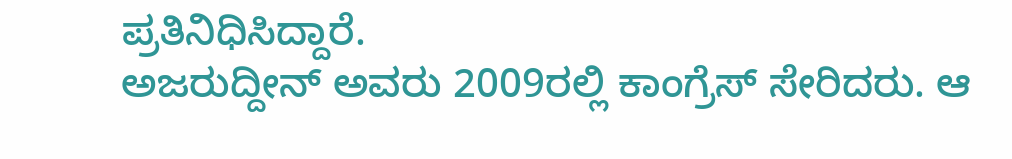ಪ್ರತಿನಿಧಿಸಿದ್ದಾರೆ.
ಅಜರುದ್ದೀನ್ ಅವರು 2009ರಲ್ಲಿ ಕಾಂಗ್ರೆಸ್ ಸೇರಿದರು. ಆ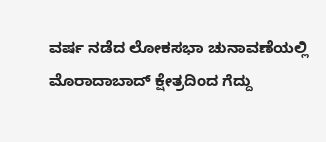ವರ್ಷ ನಡೆದ ಲೋಕಸಭಾ ಚುನಾವಣೆಯಲ್ಲಿ ಮೊರಾದಾಬಾದ್ ಕ್ಷೇತ್ರದಿಂದ ಗೆದ್ದು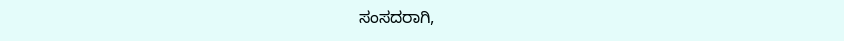ಸಂಸದರಾಗಿ,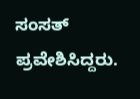ಸಂಸತ್ ಪ್ರವೇಶಿಸಿದ್ದರು.